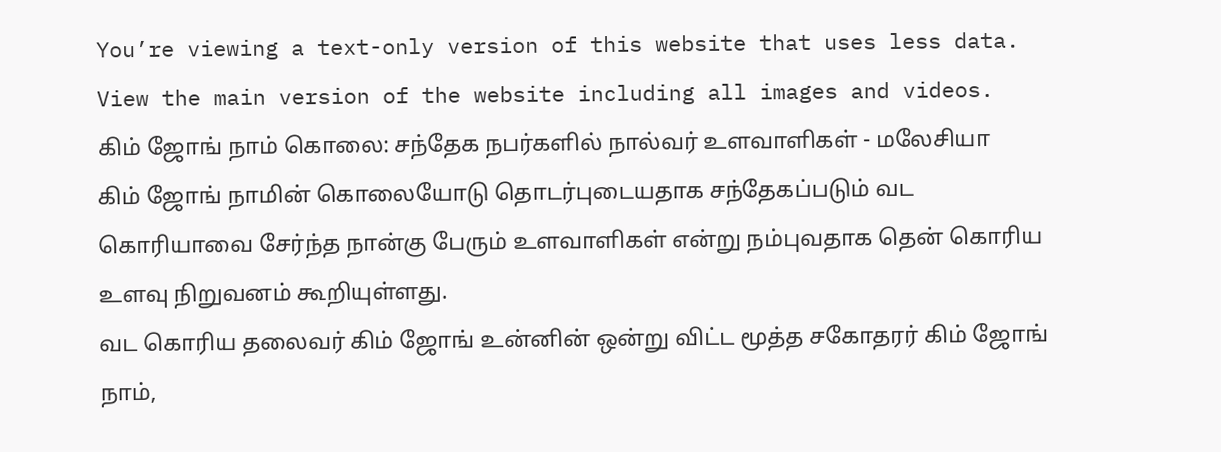You’re viewing a text-only version of this website that uses less data. View the main version of the website including all images and videos.
கிம் ஜோங் நாம் கொலை: சந்தேக நபர்களில் நால்வர் உளவாளிகள் - மலேசியா
கிம் ஜோங் நாமின் கொலையோடு தொடர்புடையதாக சந்தேகப்படும் வட கொரியாவை சேர்ந்த நான்கு பேரும் உளவாளிகள் என்று நம்புவதாக தென் கொரிய உளவு நிறுவனம் கூறியுள்ளது.
வட கொரிய தலைவர் கிம் ஜோங் உன்னின் ஒன்று விட்ட மூத்த சகோதரர் கிம் ஜோங் நாம்,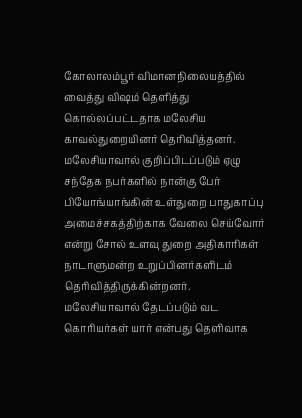கோலாலம்பூர் விமானநிலையத்தில் வைத்து விஷம் தெளித்து கொல்லப்பட்டதாக மலேசிய காவல்துறையினர் தெரிவித்தனர்.
மலேசியாவால் குறிப்பிடப்படும் ஏழு சந்தேக நபர்களில் நான்கு பேர் பியோங்யாங்கின் உள்துறை பாதுகாப்பு அமைச்சகத்திற்காக வேலை செய்வோர் என்று சோல் உளவு துறை அதிகாரிகள் நாடாளுமன்ற உறுப்பினர்களிடம் தெரிவித்திருக்கின்றனர்.
மலேசியாவால் தேடப்படும் வட கொரியர்கள் யார் என்பது தெளிவாக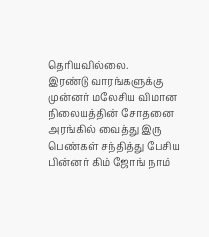தெரியவில்லை.
இரண்டு வாரங்களுக்கு முன்னர் மலேசிய விமான நிலையத்தின் சோதனை அரங்கில் வைத்து இரு பெண்கள் சந்தித்து பேசிய பின்னர் கிம் ஜோங் நாம்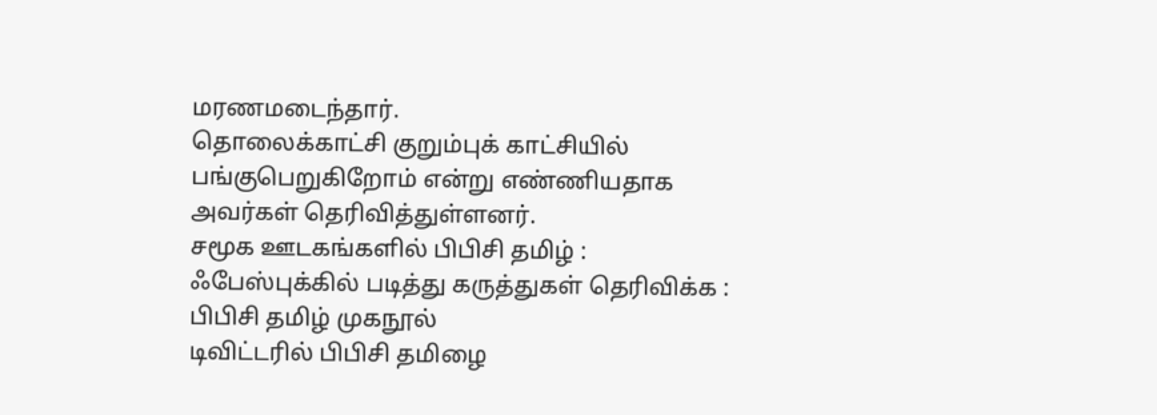மரணமடைந்தார்.
தொலைக்காட்சி குறும்புக் காட்சியில் பங்குபெறுகிறோம் என்று எண்ணியதாக அவர்கள் தெரிவித்துள்ளனர்.
சமூக ஊடகங்களில் பிபிசி தமிழ் :
ஃபேஸ்புக்கில் படித்து கருத்துகள் தெரிவிக்க : பிபிசி தமிழ் முகநூல்
டிவிட்டரில் பிபிசி தமிழை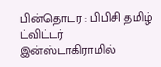பின்தொடர : பிபிசி தமிழ் ட்விட்டர்
இன்ஸ்டாகிராமில்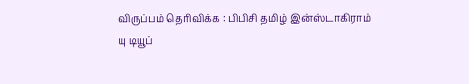விருப்பம் தெரிவிக்க : பிபிசி தமிழ் இன்ஸ்டாகிராம்
யு டியூப்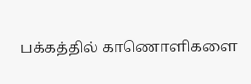பக்கத்தில் காணொளிகளை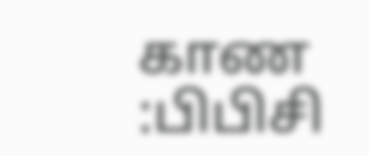காண :பிபிசி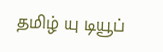தமிழ் யு டியூப்